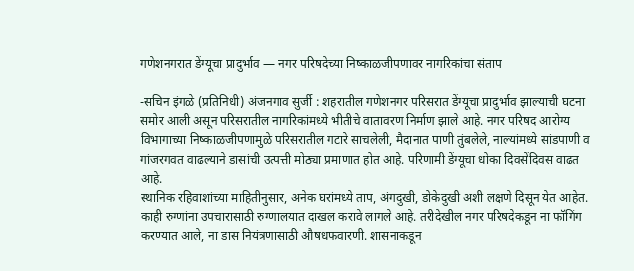गणेशनगरात डेंग्यूचा प्रादुर्भाव — नगर परिषदेच्या निष्काळजीपणावर नागरिकांचा संताप

-सचिन इंगळे (प्रतिनिधी) अंजनगाव सुर्जी : शहरातील गणेशनगर परिसरात डेंग्यूचा प्रादुर्भाव झाल्याची घटना समोर आली असून परिसरातील नागरिकांमध्ये भीतीचे वातावरण निर्माण झाले आहे. नगर परिषद आरोग्य विभागाच्या निष्काळजीपणामुळे परिसरातील गटारे साचलेली, मैदानात पाणी तुंबलेले, नाल्यांमध्ये सांडपाणी व गांजरगवत वाढल्याने डासांची उत्पत्ती मोठ्या प्रमाणात होत आहे. परिणामी डेंग्यूचा धोका दिवसेंदिवस वाढत आहे.
स्थानिक रहिवाशांच्या माहितीनुसार, अनेक घरांमध्ये ताप, अंगदुखी, डोकेदुखी अशी लक्षणे दिसून येत आहेत. काही रुग्णांना उपचारासाठी रुग्णालयात दाखल करावे लागले आहे. तरीदेखील नगर परिषदेकडून ना फॉगिंग करण्यात आले, ना डास नियंत्रणासाठी औषधफवारणी. शासनाकडून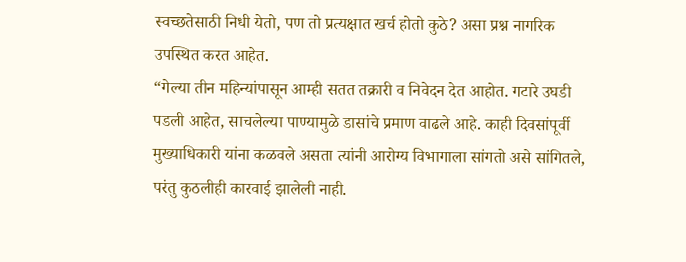स्वच्छतेसाठी निधी येतो, पण तो प्रत्यक्षात खर्च होतो कुठे? असा प्रश्न नागरिक उपस्थित करत आहेत.
“गेल्या तीन महिन्यांपासून आम्ही सतत तक्रारी व निवेदन देत आहोत. गटारे उघडी पडली आहेत, साचलेल्या पाण्यामुळे डासांचे प्रमाण वाढले आहे. काही दिवसांपूर्वी मुख्याधिकारी यांना कळवले असता त्यांनी आरोग्य विभागाला सांगतो असे सांगितले, परंतु कुठलीही कारवाई झालेली नाही.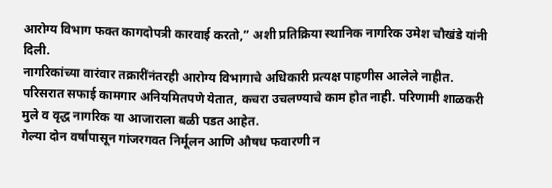आरोग्य विभाग फक्त कागदोपत्री कारवाई करतो,” अशी प्रतिक्रिया स्थानिक नागरिक उमेश चौखंडे यांनी दिली.
नागरिकांच्या वारंवार तक्रारींनंतरही आरोग्य विभागाचे अधिकारी प्रत्यक्ष पाहणीस आलेले नाहीत. परिसरात सफाई कामगार अनियमितपणे येतात, कचरा उचलण्याचे काम होत नाही. परिणामी शाळकरी मुले व वृद्ध नागरिक या आजाराला बळी पडत आहेत.
गेल्या दोन वर्षांपासून गांजरगवत निर्मूलन आणि औषध फवारणी न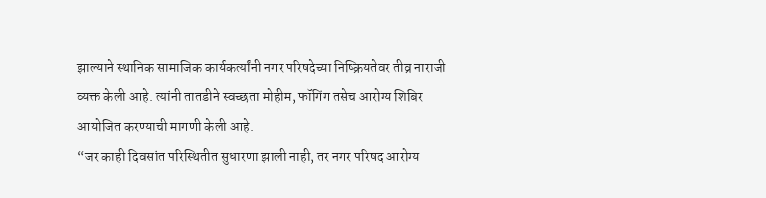झाल्याने स्थानिक सामाजिक कार्यकर्त्यांनी नगर परिषदेच्या निष्क्रियतेवर तीव्र नाराजी व्यक्त केली आहे. त्यांनी तातडीने स्वच्छता मोहीम, फॉगिंग तसेच आरोग्य शिबिर आयोजित करण्याची मागणी केली आहे.
“जर काही दिवसांत परिस्थितीत सुधारणा झाली नाही, तर नगर परिषद आरोग्य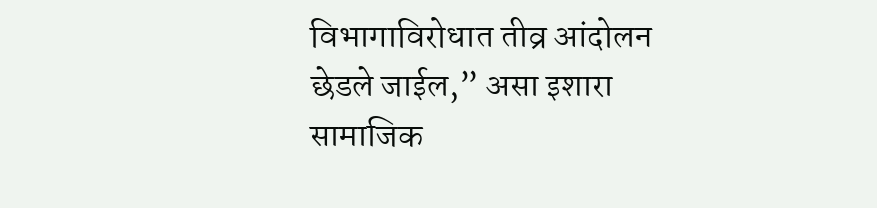विभागाविरोधात तीव्र आंदोलन छेडले जाईल,” असा इशारा सामाजिक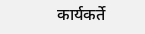कार्यकर्ते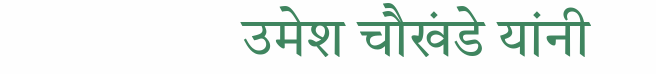उमेश चौखंडे यांनी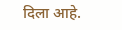दिला आहे.